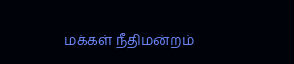மக்கள் நீதிமன்றம்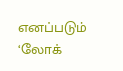எனப்படும் ‘லோக்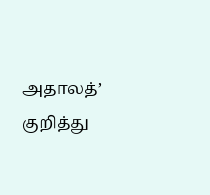அதாலத்’ குறித்து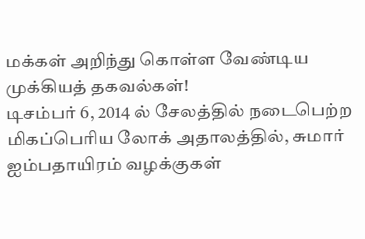மக்கள் அறிந்து கொள்ள வேண்டிய முக்கியத் தகவல்கள்!
டிசம்பர் 6, 2014 ல் சேலத்தில் நடைபெற்ற மிகப்பெரிய லோக் அதாலத்தில், சுமார் ஐம்பதாயிரம் வழக்குகள்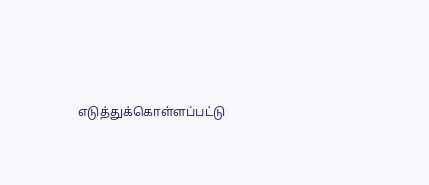எடுத்துக்கொள்ளப்பட்டு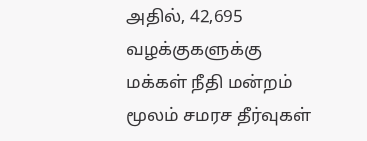அதில், 42,695 வழக்குகளுக்கு மக்கள் நீதி மன்றம் மூலம் சமரச தீர்வுகள்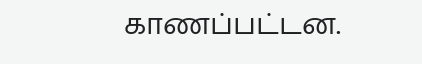காணப்பட்டன.